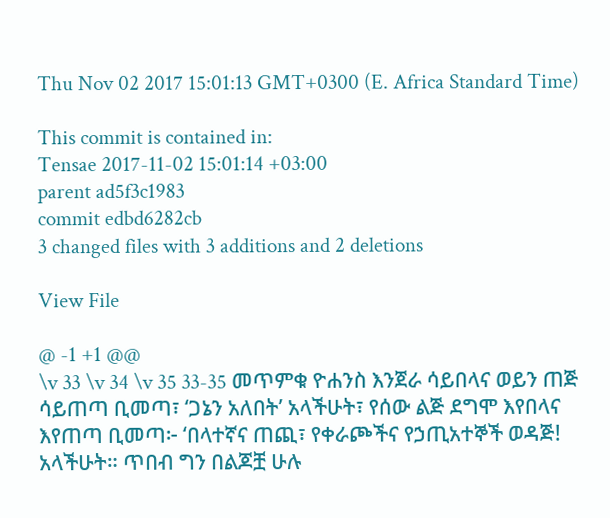Thu Nov 02 2017 15:01:13 GMT+0300 (E. Africa Standard Time)

This commit is contained in:
Tensae 2017-11-02 15:01:14 +03:00
parent ad5f3c1983
commit edbd6282cb
3 changed files with 3 additions and 2 deletions

View File

@ -1 +1 @@
\v 33 \v 34 \v 35 33-35 መጥምቁ ዮሐንስ እንጀራ ሳይበላና ወይን ጠጅ ሳይጠጣ ቢመጣ፣ ‘ጋኔን አለበት’ አላችሁት፣ የሰው ልጅ ደግሞ እየበላና እየጠጣ ቢመጣ፦ ‘በላተኛና ጠጪ፣ የቀራጮችና የኃጢአተኞች ወዳጅ! አላችሁት። ጥበብ ግን በልጆቿ ሁሉ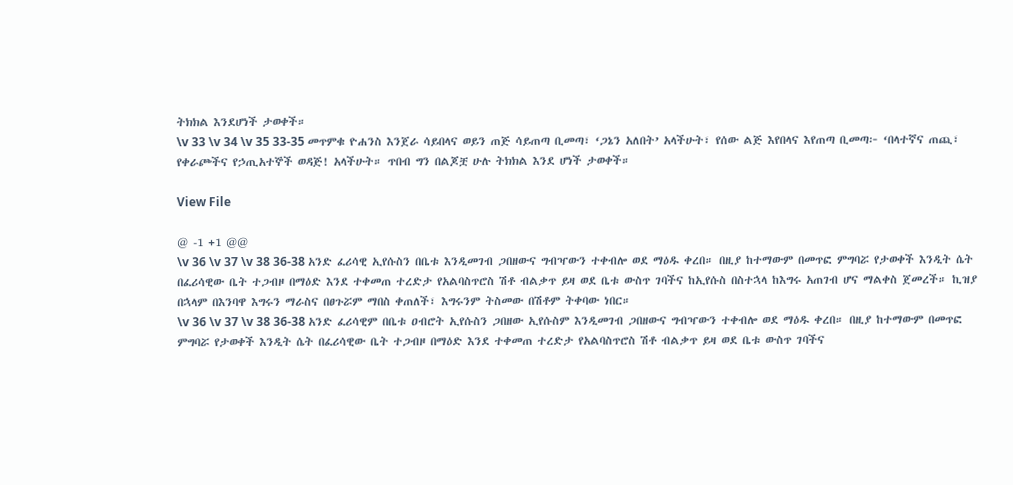ትክክል እንደሆነች ታወቀች።
\v 33 \v 34 \v 35 33-35 መጥምቁ ዮሐንስ እንጀራ ሳይበላና ወይን ጠጅ ሳይጠጣ ቢመጣ፣ ‘ጋኔን አለበት’ አላችሁት፣ የሰው ልጅ እየበላና እየጠጣ ቢመጣ፦ ‘በላተኛና ጠጪ፣ የቀራጮችና የኃጢአተኞች ወዳጅ! አላችሁት። ጥበብ ግን በልጆቿ ሁሉ ትክክል እንደ ሆነች ታወቀች።

View File

@ -1 +1 @@
\v 36 \v 37 \v 38 36-38 አንድ ፈሪሳዊ ኢየሱስን በቤቱ እንዲመገብ ጋበዘውና ግብዣውን ተቀብሎ ወደ ማዕዱ ቀረበ። በዚያ ከተማውም በመጥፎ ምግባሯ የታወቀች እንዲት ሴት በፈሪሳዊው ቤት ተጋብዞ በማዕድ እንደ ተቀመጠ ተረድታ የአልባስጥሮስ ሽቶ ብልቃጥ ይዛ ወደ ቤቱ ውስጥ ገባችና ከኢየሱስ በስተኋላ ከእግሩ አጠገብ ሆና ማልቀስ ጀመረች። ኪዝያ በኋላም በእንባዋ እግሩን ማራስና በፀጉሯም ማበስ ቀጠለች፣ እግሩንም ትስመው በሽቶም ትቀባው ነበር።
\v 36 \v 37 \v 38 36-38 አንድ ፈሪሳዊም በቤቱ ዐብሮት ኢየሱስን ጋበዘው ኢየሱስም እንዲመገብ ጋበዘውና ግብዣውን ተቀብሎ ወደ ማዕዱ ቀረበ። በዚያ ከተማውም በመጥፎ ምግባሯ የታወቀች እንዲት ሴት በፈሪሳዊው ቤት ተጋብዞ በማዕድ እንደ ተቀመጠ ተረድታ የአልባስጥሮስ ሽቶ ብልቃጥ ይዛ ወደ ቤቱ ውስጥ ገባችና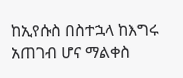ከኢየሱስ በስተኋላ ከእግሩ አጠገብ ሆና ማልቀስ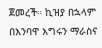ጀመረች። ኪዝያ በኋላም በእንባዋ እግሩን ማራስና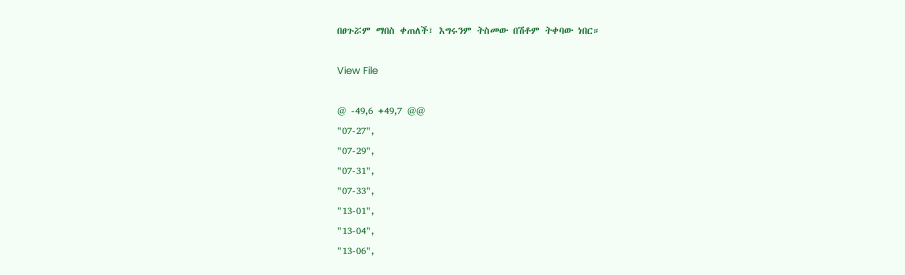በፀጉሯም ማበስ ቀጠለች፣ እግሩንም ትስመው በሽቶም ትቀባው ነበር።

View File

@ -49,6 +49,7 @@
"07-27",
"07-29",
"07-31",
"07-33",
"13-01",
"13-04",
"13-06",